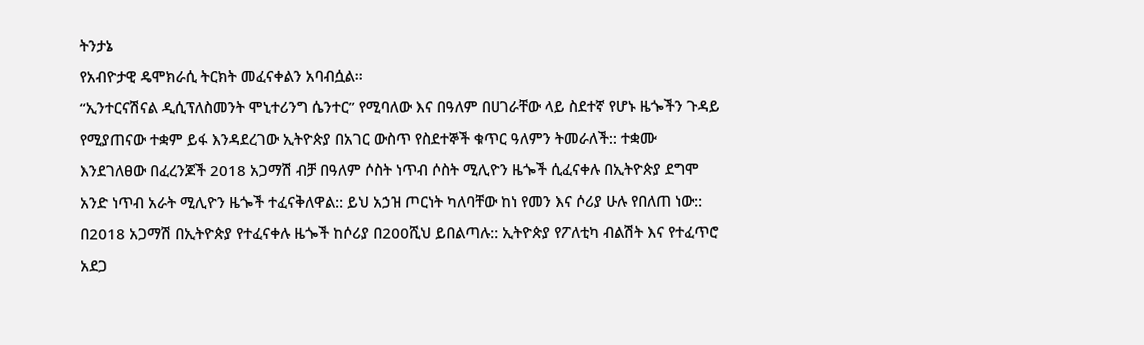ትንታኔ
የአብዮታዊ ዴሞክራሲ ትርክት መፈናቀልን አባብሷል፡፡
“ኢንተርናሽናል ዲሲፕለስመንት ሞኒተሪንግ ሴንተር” የሚባለው እና በዓለም በሀገራቸው ላይ ስደተኛ የሆኑ ዜጐችን ጉዳይ የሚያጠናው ተቋም ይፋ እንዳደረገው ኢትዮጵያ በአገር ውስጥ የስደተኞች ቁጥር ዓለምን ትመራለች:: ተቋሙ እንደገለፀው በፈረንጆች 2018 አጋማሽ ብቻ በዓለም ሶስት ነጥብ ሶስት ሚሊዮን ዜጐች ሲፈናቀሉ በኢትዮጵያ ደግሞ አንድ ነጥብ አራት ሚሊዮን ዜጐች ተፈናቅለዋል:: ይህ አኃዝ ጦርነት ካለባቸው ከነ የመን እና ሶሪያ ሁሉ የበለጠ ነው::
በ2018 አጋማሽ በኢትዮጵያ የተፈናቀሉ ዜጐች ከሶሪያ በ200ሺህ ይበልጣሉ:: ኢትዮጵያ የፖለቲካ ብልሽት እና የተፈጥሮ አደጋ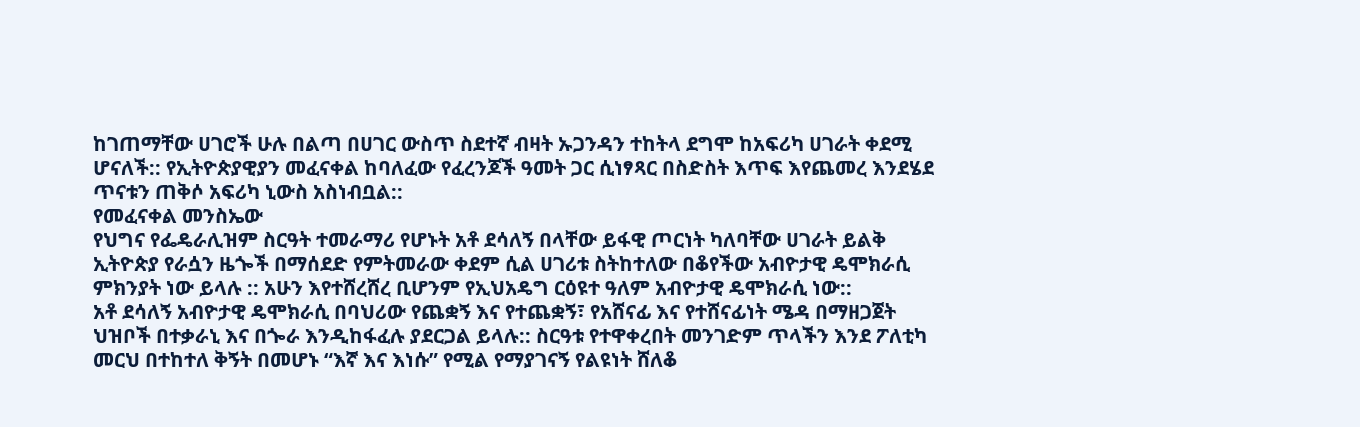ከገጠማቸው ሀገሮች ሁሉ በልጣ በሀገር ውስጥ ስደተኛ ብዛት ኡጋንዳን ተከትላ ደግሞ ከአፍሪካ ሀገራት ቀደሚ ሆናለች:: የኢትዮጵያዊያን መፈናቀል ከባለፈው የፈረንጆች ዓመት ጋር ሲነፃጻር በስድስት እጥፍ እየጨመረ እንደሄደ ጥናቱን ጠቅሶ አፍሪካ ኒውስ አስነብቧል::
የመፈናቀል መንስኤው
የህግና የፌዴራሊዝም ስርዓት ተመራማሪ የሆኑት አቶ ደሳለኝ በላቸው ይፋዊ ጦርነት ካለባቸው ሀገራት ይልቅ ኢትዮጵያ የራሷን ዜጐች በማሰደድ የምትመራው ቀደም ሲል ሀገሪቱ ስትከተለው በቆየችው አብዮታዊ ዴሞክራሲ ምክንያት ነው ይላሉ :: አሁን እየተሸረሸረ ቢሆንም የኢህአዴግ ርዕዩተ ዓለም አብዮታዊ ዴሞክራሲ ነው::
አቶ ደሳለኝ አብዮታዊ ዴሞክራሲ በባህሪው የጨቋኝ እና የተጨቋኝ፣ የአሸናፊ እና የተሸናፊነት ሜዳ በማዘጋጀት ህዝቦች በተቃራኒ እና በጐራ እንዲከፋፈሉ ያደርጋል ይላሉ:: ስርዓቱ የተዋቀረበት መንገድም ጥላችን እንደ ፖለቲካ መርህ በተከተለ ቅኝት በመሆኑ “እኛ እና እነሱ” የሚል የማያገናኝ የልዩነት ሸለቆ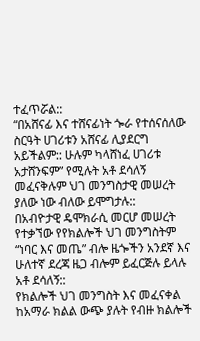ተፈጥሯል::
“በአሸናፊ እና ተሸናፊነት ጐራ የተሰናሰለው ስርዓት ሀገሪቱን አሸናፊ ሊያደርግ አይችልም:: ሁሉም ካላሸነፈ ሀገሪቱ አታሸንፍም” የሚሉት አቶ ደሳለኝ መፈናቅሉም ህገ መንግስታዊ መሠረት ያለው ነው ብለው ይሞግታሉ::
በአብዮታዊ ዴሞክራሲ መርሆ መሠረት የተቃኘው የየክልሎች ህገ መንግስትም “ነባር እና መጤ” ብሎ ዜጐችን አንደኛ እና ሁለተኛ ደረጃ ዜጋ ብሎም ይፈርጅሉ ይላሉ አቶ ደሳለኝ::
የክልሎች ህገ መንግስት እና መፈናቀል
ከአማራ ክልል ውጭ ያሉት የብዙ ክልሎች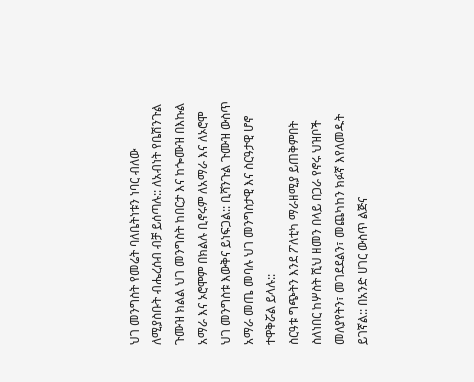ህገ መንግስት የመሬት ባለቤትነቱን ነባር ብለው ለሚያስቡት ብሔረሰብ ብቻ ይሰጣሉ:: ለአብነት የቤሽንጉል ጉሙዝ ክልል ህገ መንግስት ከበርታ እና ከጐሙዝ በእኩል አማራ እና ኦሮሞም በክልሉ ቢኖሩም ለአማራ እና ለኦሮሞ ህገ መንግስቱ እውቅና ይነፍጋል:: ቢሻንጉል ጉሙዝ ውስጥ አማራ መጤ መባሉ ህገ መንግስታዊ እና ስርዓታዊ ሆኖ ተዋቅሯል ይላሉ::
ስርዓቱ ግጭትን እንደ ፖለቲካ ማራዘሚያ ይጠቅምበት ስለነበር ከሦስት ሺህ ዘመን በላይ በጋራ የኖሩ ህዝቦች መለያየትን፣ መገደደልን፣ መጨካከን ክፉኛ እየለመዱት ይገኛል:: በአንድ ሀገር ውስጥ ልጅና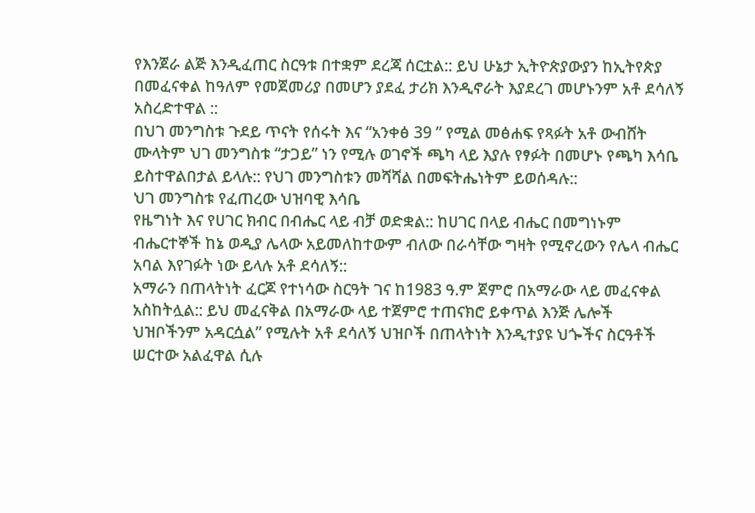የእንጀራ ልጅ እንዲፈጠር ስርዓቱ በተቋም ደረጃ ሰርቷል:: ይህ ሁኔታ ኢትዮጵያውያን ከኢትየጵያ በመፈናቀል ከዓለም የመጀመሪያ በመሆን ያደፈ ታሪክ እንዲኖራት እያደረገ መሆኑንም አቶ ደሳለኝ አስረድተዋል ::
በህገ መንግስቱ ጉደይ ጥናት የሰሩት እና “አንቀፅ 39 ” የሚል መፅሐፍ የጻፉት አቶ ውብሸት ሙላትም ህገ መንግስቱ “ታጋይ” ነን የሚሉ ወገኖች ጫካ ላይ እያሉ የፃፉት በመሆኑ የጫካ እሳቤ ይስተዋልበታል ይላሉ:: የህገ መንግስቱን መሻሻል በመፍትሔነትም ይወሰዳሉ::
ህገ መንግስቱ የፈጠረው ህዝባዊ እሳቤ
የዜግነት እና የሀገር ክብር በብሔር ላይ ብቻ ወድቋል:: ከሀገር በላይ ብሔር በመግነኑም ብሔርተኞች ከኔ ወዲያ ሌላው አይመለከተውም ብለው በራሳቸው ግዛት የሚኖረውን የሌላ ብሔር አባል እየገፉት ነው ይላሉ አቶ ደሳለኝ::
አማራን በጠላትነት ፈርጆ የተነሳው ስርዓት ገና ከ1983 ዓ.ም ጀምሮ በአማራው ላይ መፈናቀል አስከትሏል:: ይህ መፈናቅል በአማራው ላይ ተጀምሮ ተጠናክሮ ይቀጥል እንጅ ሌሎች ህዝቦችንም አዳርሷል” የሚሉት አቶ ደሳለኝ ህዝቦች በጠላትነት እንዲተያዩ ህጐችና ስርዓቶች ሠርተው አልፈዋል ሲሉ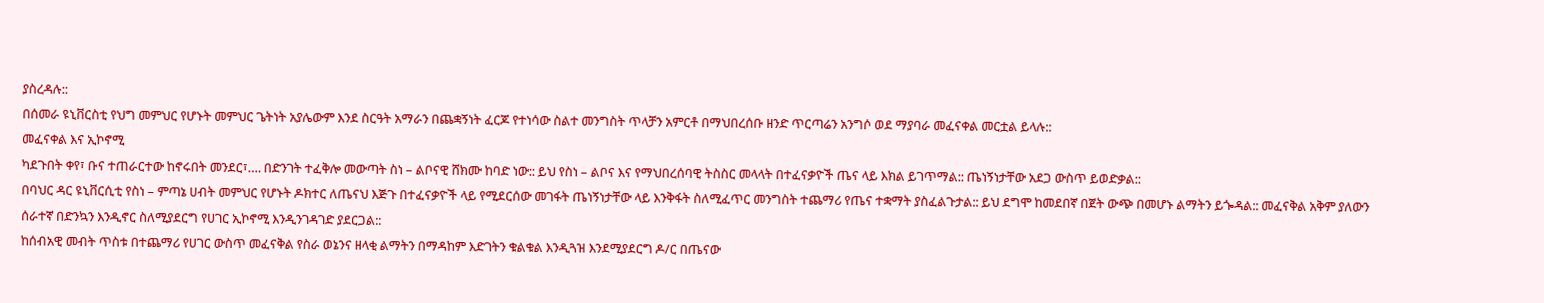ያስረዳሉ::
በሰመራ ዩኒቨርስቲ የህግ መምህር የሆኑት መምህር ጌትነት አያሌውም እንደ ስርዓት አማራን በጨቋኝነት ፈርጆ የተነሳው ስልተ መንግስት ጥላቻን አምርቶ በማህበረሰቡ ዘንድ ጥርጣሬን አንግሶ ወደ ማያባራ መፈናቀል መርቷል ይላሉ::
መፈናቀል እና ኢኮኖሚ
ካደጉበት ቀየ፣ ቡና ተጠራርተው ከኖሩበት መንደር፣…. በድንገት ተፈቅሎ መውጣት ስነ – ልቦናዊ ሸክሙ ከባድ ነው:: ይህ የስነ – ልቦና እና የማህበረሰባዊ ትስስር መላላት በተፈናቃዮች ጤና ላይ እክል ይገጥማል:: ጤነኝነታቸው አደጋ ውስጥ ይወድቃል::
በባህር ዳር ዩኒቨርሲቲ የስነ – ምጣኔ ሀብት መምህር የሆኑት ዶክተር ለጤናህ እጅጉ በተፈናቃዮች ላይ የሚደርሰው መገፋት ጤነኝነታቸው ላይ እንቅፋት ስለሚፈጥር መንግስት ተጨማሪ የጤና ተቋማት ያስፈልጉታል:: ይህ ደግሞ ከመደበኛ በጀት ውጭ በመሆኑ ልማትን ይጐዳል:: መፈናቅል አቅም ያለውን ሰራተኛ በድንኳን እንዲኖር ስለሚያደርግ የሀገር ኢኮኖሚ እንዲንገዳገድ ያደርጋል::
ከሰብአዊ መብት ጥስቱ በተጨማሪ የሀገር ውስጥ መፈናቅል የስራ ወኔንና ዘላቂ ልማትን በማዳከም እድገትን ቁልቁል እንዲጓዝ እንደሚያደርግ ዶ/ር በጤናው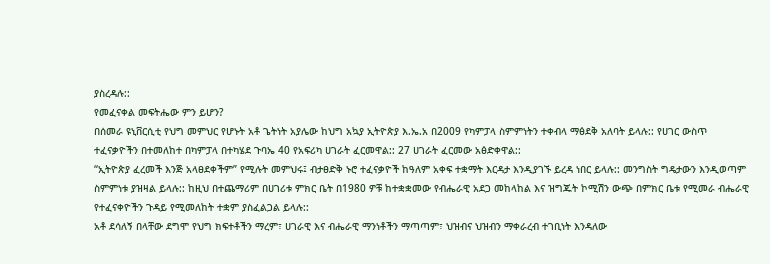ያስረዳሉ::
የመፈናቀል መፍትሔው ምን ይሆን?
በሰመራ ዩኒቨርሲቲ የህግ መምህር የሆኑት አቶ ጌትነት አያሌው ከህግ አኳያ ኢትዮጵያ እ.ኤ.አ በ2009 የካምፓላ ስምምነትን ተቀብላ ማፅደቅ አለባት ይላሉ:: የሀገር ውስጥ ተፈናቃዮችን በተመለከተ በካምፓላ በተካሄደ ጉባኤ 40 የአፍሪካ ሀገራት ፈርመዋል:: 27 ሀገራት ፈርመው አፅድቀዋል::
“ኢትዮጵያ ፈረመች እንጅ አላፀደቀችም” የሚሉት መምህሩ፤ ብታፀድቅ ኑሮ ተፈናቃዮች ከዓለም አቀፍ ተቋማት እርዳታ እንዲያገኙ ይረዳ ነበር ይላሉ:: መንግስት ግዴታውን እንዲወጣም ስምምነቱ ያዝዛል ይላሉ:: ከዚህ በተጨማሪም በሀገሪቱ ምክር ቤት በ1980 ዎቹ ከተቋቋመው የብሔራዊ አደጋ መከላከል እና ዝግጁት ኮሚሽን ውጭ በምክር ቤቱ የሚመራ ብሔራዊ የተፈናቀዮችን ጉዳይ የሚመለከት ተቋም ያስፈልጋል ይላሉ::
አቶ ደሳለኝ በላቸው ደግሞ የህግ ክፍተቶችን ማረም፣ ሀገራዊ እና ብሔራዊ ማንነቶችን ማጣጣም፣ ህዝብና ህዝብን ማቀራረብ ተገቢነት እንዳለው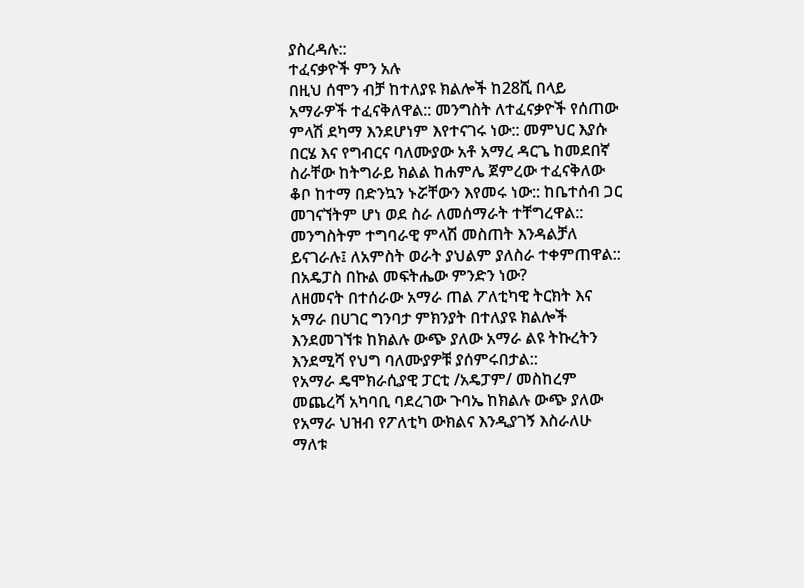ያስረዳሉ::
ተፈናቃዮች ምን አሉ
በዚህ ሰሞን ብቻ ከተለያዩ ክልሎች ከ28ሺ በላይ አማራዎች ተፈናቅለዋል:: መንግስት ለተፈናቃዮች የሰጠው ምላሽ ደካማ እንደሆነም እየተናገሩ ነው:: መምህር እያሱ በርሄ እና የግብርና ባለሙያው አቶ አማረ ዳርጌ ከመደበኛ ስራቸው ከትግራይ ክልል ከሐምሌ ጀምረው ተፈናቅለው ቆቦ ከተማ በድንኳን ኑሯቸውን እየመሩ ነው:: ከቤተሰብ ጋር መገናኘትም ሆነ ወደ ስራ ለመሰማራት ተቸግረዋል:: መንግስትም ተግባራዊ ምላሽ መስጠት እንዳልቻለ ይናገራሉ፤ ለአምስት ወራት ያህልም ያለስራ ተቀምጠዋል::
በአዴፓስ በኩል መፍትሔው ምንድን ነው?
ለዘመናት በተሰራው አማራ ጠል ፖለቲካዊ ትርክት እና አማራ በሀገር ግንባታ ምክንያት በተለያዩ ክልሎች እንደመገኘቱ ከክልሉ ውጭ ያለው አማራ ልዩ ትኩረትን እንደሚሻ የህግ ባለሙያዎቹ ያሰምሩበታል::
የአማራ ዴሞክራሲያዊ ፓርቲ /አዴፓም/ መስከረም መጨረሻ አካባቢ ባደረገው ጉባኤ ከክልሉ ውጭ ያለው የአማራ ህዝብ የፖለቲካ ውክልና እንዲያገኝ እስራለሁ ማለቱ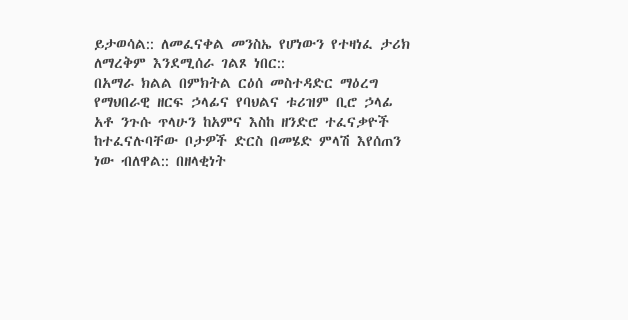ይታወሳል:: ለመፈናቀል መንስኤ የሆነውን የተዛነፈ ታሪክ ለማረቅም እንደሚሰራ ገልጾ ነበር::
በአማራ ክልል በምክትል ርዕሰ መስተዳድር ማዕረግ የማህበራዊ ዘርፍ ኃላፊና የባህልና ቱሪዝም ቢሮ ኃላፊ አቶ ንጉሱ ጥላሁን ከአምና እስከ ዘንድሮ ተፈናቃዮች ከተፈናሉባቸው ቦታዎች ድርስ በመሄድ ምላሽ እየሰጠን ነው ብለዋል:: በዘላቂነት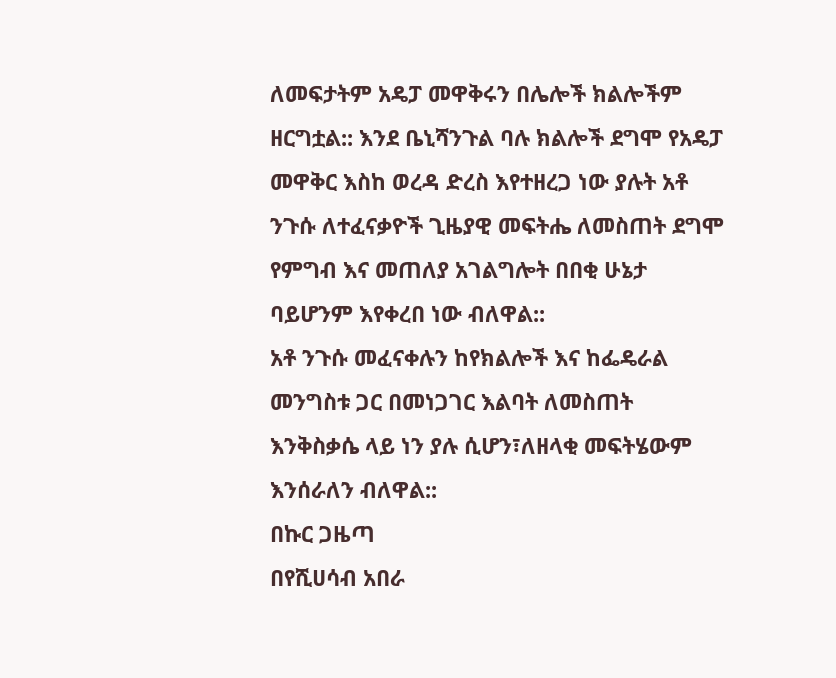ለመፍታትም አዴፓ መዋቅሩን በሌሎች ክልሎችም ዘርግቷል:: እንደ ቤኒሻንጉል ባሉ ክልሎች ደግሞ የአዴፓ መዋቅር እስከ ወረዳ ድረስ እየተዘረጋ ነው ያሉት አቶ ንጉሱ ለተፈናቃዮች ጊዜያዊ መፍትሔ ለመስጠት ደግሞ የምግብ እና መጠለያ አገልግሎት በበቂ ሁኔታ ባይሆንም እየቀረበ ነው ብለዋል::
አቶ ንጉሱ መፈናቀሉን ከየክልሎች እና ከፌዴራል መንግስቱ ጋር በመነጋገር እልባት ለመስጠት እንቅስቃሴ ላይ ነን ያሉ ሲሆን፣ለዘላቂ መፍትሄውም እንሰራለን ብለዋል::
በኩር ጋዜጣ
በየሺሀሳብ አበራ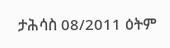ታሕሳስ 08/2011 ዕትም